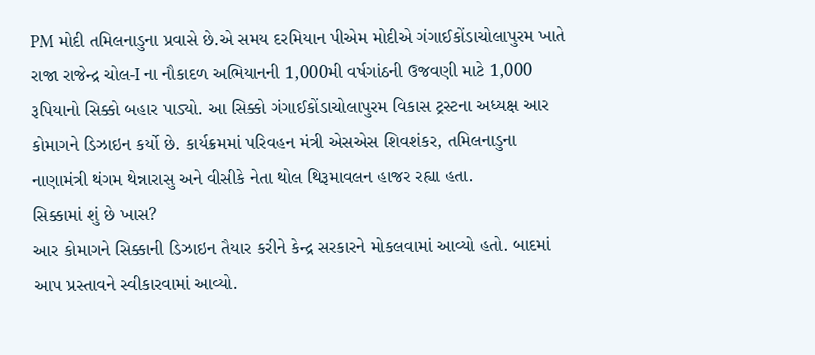PM મોદી તમિલનાડુના પ્રવાસે છે.એ સમય દરમિયાન પીએમ મોદીએ ગંગાઈકોંડાચોલાપુરમ ખાતે રાજા રાજેન્દ્ર ચોલ-I ના નૌકાદળ અભિયાનની 1,000મી વર્ષગાંઠની ઉજવણી માટે 1,000 રૂપિયાનો સિક્કો બહાર પાડ્યો. આ સિક્કો ગંગાઈકોંડાચોલાપુરમ વિકાસ ટ્રસ્ટના અધ્યક્ષ આર કોમાગને ડિઝાઇન કર્યો છે. કાર્યક્રમમાં પરિવહન મંત્રી એસએસ શિવશંકર, તમિલનાડુના નાણામંત્રી થંગમ થેન્નારાસુ અને વીસીકે નેતા થોલ થિરૂમાવલન હાજર રહ્યા હતા.
સિક્કામાં શું છે ખાસ?
આર કોમાગને સિક્કાની ડિઝાઇન તૈયાર કરીને કેન્દ્ર સરકારને મોકલવામાં આવ્યો હતો. બાદમાં આપ પ્રસ્તાવને સ્વીકારવામાં આવ્યો.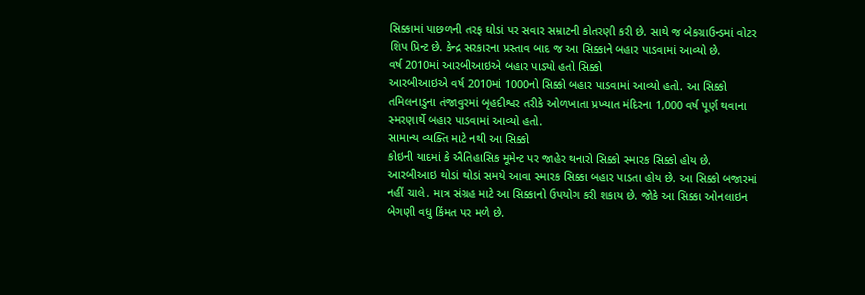સિક્કામાં પાછળની તરફ ઘોડાં પર સવાર સમ્રાટની કોતરણી કરી છે. સાથે જ બેકગ્રાઉન્ડમાં વોટર શિપ પ્રિન્ટ છે. કેન્દ્ર સરકારના પ્રસ્તાવ બાદ જ આ સિક્કાને બહાર પાડવામાં આવ્યો છે.
વર્ષ 2010માં આરબીઆઇએ બહાર પાડ્યો હતો સિક્કો
આરબીઆઇએ વર્ષ 2010માં 1000નો સિક્કો બહાર પાડવામાં આવ્યો હતો. આ સિક્કો તમિલનાડુના તંજાવુરમાં બૃહદીશ્વર તરીકે ઓળખાતા પ્રખ્યાત મંદિરના 1,000 વર્ષ પૂર્ણ થવાના સ્મરણાર્થે બહાર પાડવામાં આવ્યો હતો.
સામાન્ય વ્યક્તિ માટે નથી આ સિક્કો
કોઇની યાદમાં કે ઐતિહાસિક મૂમેન્ટ પર જાહેર થનારો સિક્કો સ્મારક સિક્કો હોય છે. આરબીઆઇ થોડાં થોડાં સમયે આવા સ્મારક સિક્કા બહાર પાડતા હોય છે. આ સિક્કો બજારમાં નહીં ચાલે. માત્ર સંગ્રહ માટે આ સિક્કાનો ઉપયોગ કરી શકાય છે. જોકે આ સિક્કા ઓનલાઇન બેગણી વધુ કિંમત પર મળે છે.